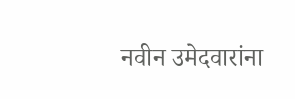नवीन उमेदवारांना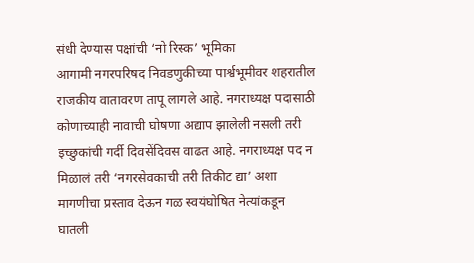संधी देण्यास पक्षांची ‘नो रिस्क’ भूमिका
आगामी नगरपरिषद निवडणुकीच्या पार्श्वभूमीवर शहरातील राजकीय वातावरण तापू लागले आहे. नगराध्यक्ष पदासाठी कोणाच्याही नावाची घोषणा अद्याप झालेली नसली तरी इच्छुकांची गर्दी दिवसेंदिवस वाढत आहे. नगराध्यक्ष पद न मिळालं तरी ‘नगरसेवकाची तरी तिकीट द्या’ अशा मागणीचा प्रस्ताव देऊन गळ स्वयंघोषित नेत्यांकडून घातली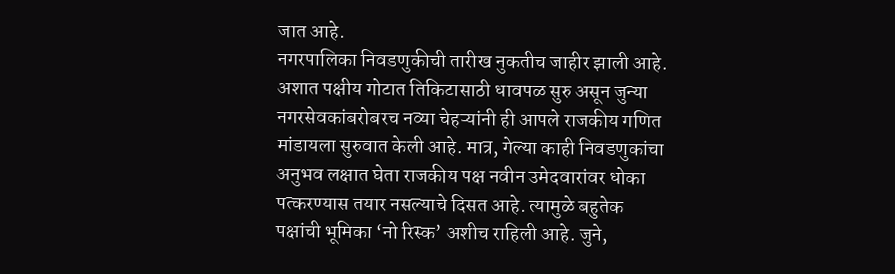जात आहे.
नगरपालिका निवडणुकीची तारीख नुकतीच जाहीर झाली आहे. अशात पक्षीय गोटात तिकिटासाठी धावपळ सुरु असून जुन्या नगरसेवकांबरोबरच नव्या चेहऱ्यांनी ही आपले राजकीय गणित मांडायला सुरुवात केली आहे. मात्र, गेल्या काही निवडणुकांचा अनुभव लक्षात घेता राजकीय पक्ष नवीन उमेदवारांवर धोका पत्करण्यास तयार नसल्याचे दिसत आहे. त्यामुळे बहुतेक पक्षांची भूमिका ‘नो रिस्क’ अशीच राहिली आहे. जुने,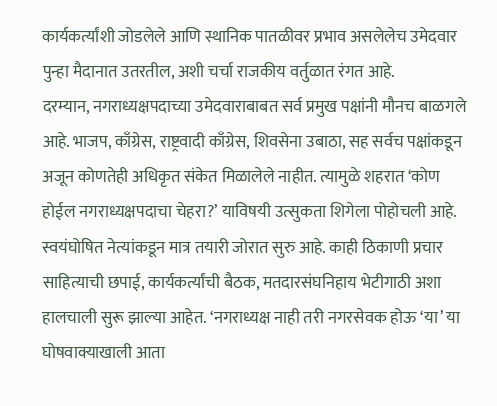कार्यकर्त्यांशी जोडलेले आणि स्थानिक पातळीवर प्रभाव असलेलेच उमेदवार पुन्हा मैदानात उतरतील, अशी चर्चा राजकीय वर्तुळात रंगत आहे.
दरम्यान, नगराध्यक्षपदाच्या उमेदवाराबाबत सर्व प्रमुख पक्षांनी मौनच बाळगले आहे. भाजप, काँग्रेस, राष्ट्रवादी काँग्रेस, शिवसेना उबाठा, सह सर्वच पक्षांकडून अजून कोणतेही अधिकृत संकेत मिळालेले नाहीत. त्यामुळे शहरात ‘कोण होईल नगराध्यक्षपदाचा चेहरा?’ याविषयी उत्सुकता शिगेला पोहोचली आहे.
स्वयंघोषित नेत्यांकडून मात्र तयारी जोरात सुरु आहे. काही ठिकाणी प्रचार साहित्याची छपाई, कार्यकर्त्यांची बैठक, मतदारसंघनिहाय भेटीगाठी अशा हालचाली सुरू झाल्या आहेत. ‘नगराध्यक्ष नाही तरी नगरसेवक होऊ ‘या’ या घोषवाक्याखाली आता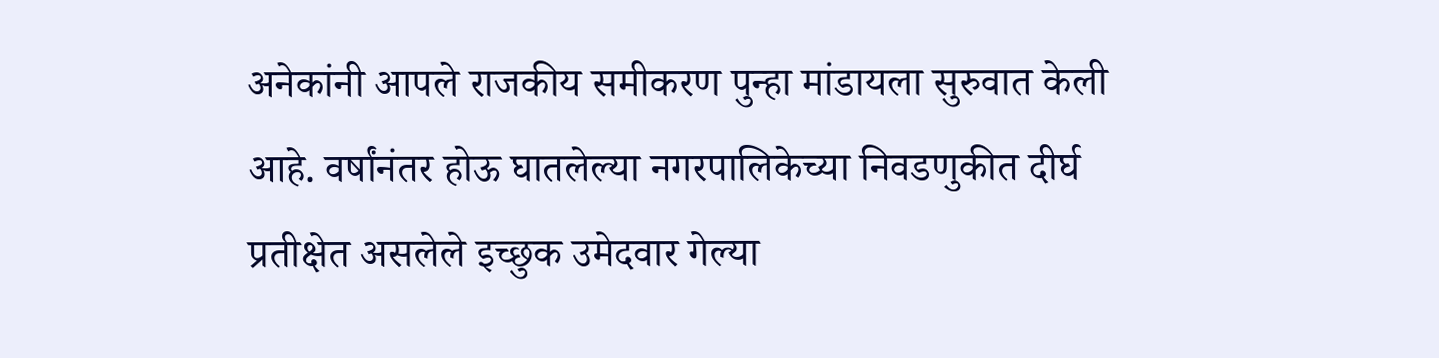अनेकांनी आपले राजकीय समीकरण पुन्हा मांडायला सुरुवात केली आहे. वर्षांनंतर होऊ घातलेल्या नगरपालिकेच्या निवडणुकीत दीर्घ प्रतीक्षेत असलेले इच्छुक उमेदवार गेल्या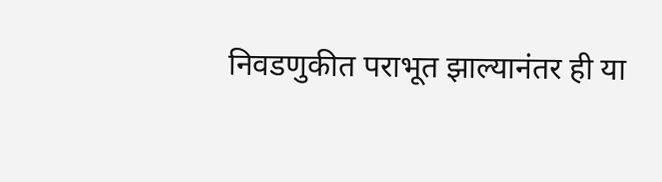निवडणुकीत पराभूत झाल्यानंतर ही या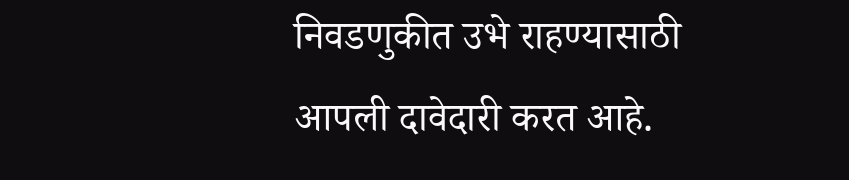निवडणुकीत उभे राहण्यासाठी आपली दावेदारी करत आहे.